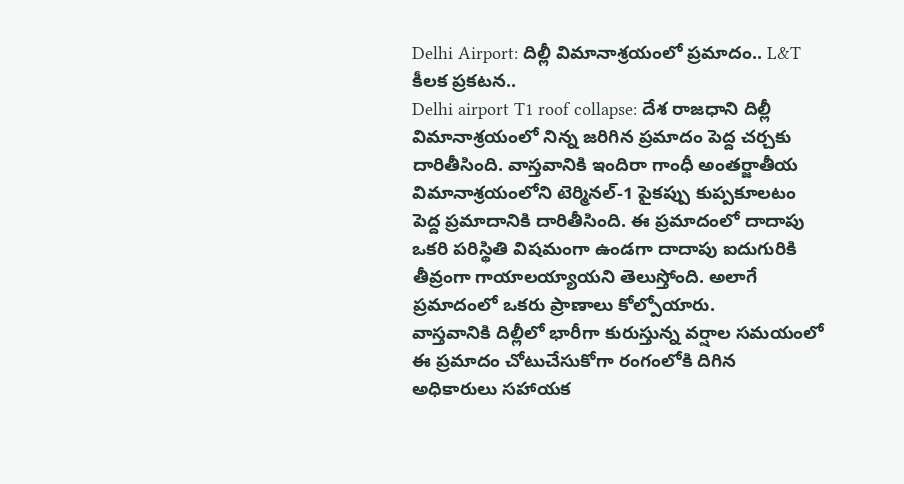Delhi Airport: దిల్లీ విమానాశ్రయంలో ప్రమాదం.. L&T కీలక ప్రకటన..
Delhi airport T1 roof collapse: దేశ రాజధాని దిల్లీ విమానాశ్రయంలో నిన్న జరిగిన ప్రమాదం పెద్ద చర్చకు దారితీసింది. వాస్తవానికి ఇందిరా గాంధీ అంతర్జాతీయ విమానాశ్రయంలోని టెర్మినల్-1 పైకప్పు కుప్పకూలటం పెద్ద ప్రమాదానికి దారితీసింది. ఈ ప్రమాదంలో దాదాపు ఒకరి పరిస్థితి విషమంగా ఉండగా దాదాపు ఐదుగురికి తీవ్రంగా గాయాలయ్యాయని తెలుస్తోంది. అలాగే ప్రమాదంలో ఒకరు ప్రాణాలు కోల్పోయారు.
వాస్తవానికి దిల్లీలో భారీగా కురుస్తున్న వర్షాల సమయంలో ఈ ప్రమాదం చోటుచేసుకోగా రంగంలోకి దిగిన అధికారులు సహాయక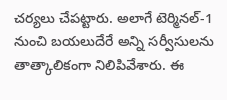చర్యలు చేపట్టారు. అలాగే టెర్మినల్-1 నుంచి బయలుదేరే అన్ని సర్వీసులను తాత్కాలికంగా నిలిపివేశారు. ఈ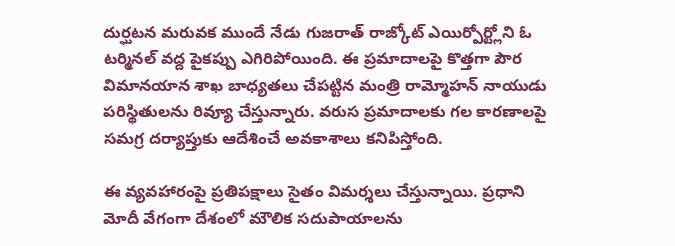దుర్ఘటన మరువక ముందే నేడు గుజరాత్ రాజ్కోట్ ఎయిర్పోర్ట్లోని ఓ టర్మినల్ వద్ద పైకప్పు ఎగిరిపోయింది. ఈ ప్రమాదాలపై కొత్తగా పౌర విమానయాన శాఖ బాధ్యతలు చేపట్టిన మంత్రి రామ్మోహన్ నాయుడు పరిస్థితులను రివ్యూ చేస్తున్నారు. వరుస ప్రమాదాలకు గల కారణాలపై సమగ్ర దర్యాప్తుకు ఆదేశించే అవకాశాలు కనిపిస్తోంది.

ఈ వ్యవహారంపై ప్రతిపక్షాలు సైతం విమర్శలు చేస్తున్నాయి. ప్రధాని మోదీ వేగంగా దేశంలో మౌలిక సదుపాయాలను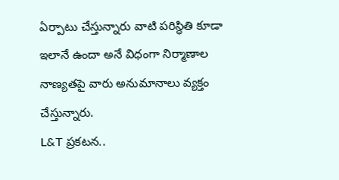ఏర్పాటు చేస్తున్నారు వాటి పరిస్థితి కూడా ఇలానే ఉందా అనే విధంగా నిర్మాణాల నాణ్యతపై వారు అనుమానాలు వ్యక్తం చేస్తున్నారు.
L&T ప్రకటన..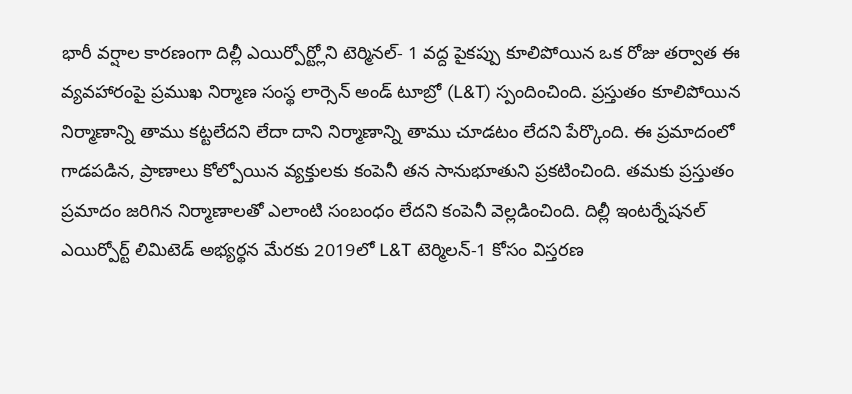భారీ వర్షాల కారణంగా దిల్లీ ఎయిర్పోర్ట్లోని టెర్మినల్- 1 వద్ద పైకప్పు కూలిపోయిన ఒక రోజు తర్వాత ఈ వ్యవహారంపై ప్రముఖ నిర్మాణ సంస్థ లార్సెన్ అండ్ టూబ్రో (L&T) స్పందించింది. ప్రస్తుతం కూలిపోయిన నిర్మాణాన్ని తాము కట్టలేదని లేదా దాని నిర్మాణాన్ని తాము చూడటం లేదని పేర్కొంది. ఈ ప్రమాదంలో గాడపడిన, ప్రాణాలు కోల్పోయిన వ్యక్తులకు కంపెనీ తన సానుభూతుని ప్రకటించింది. తమకు ప్రస్తుతం ప్రమాదం జరిగిన నిర్మాణాలతో ఎలాంటి సంబంధం లేదని కంపెనీ వెల్లడించింది. దిల్లీ ఇంటర్నేషనల్ ఎయిర్పోర్ట్ లిమిటెడ్ అభ్యర్థన మేరకు 2019లో L&T టెర్మిలన్-1 కోసం విస్తరణ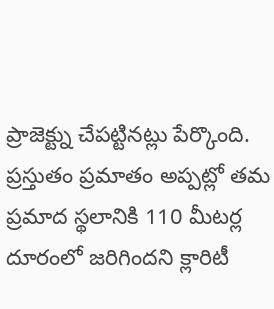ప్రాజెక్ట్ను చేపట్టినట్లు పేర్కొంది. ప్రస్తుతం ప్రమాతం అప్పట్లో తమ ప్రమాద స్థలానికి 110 మీటర్ల దూరంలో జరిగిందని క్లారిటీ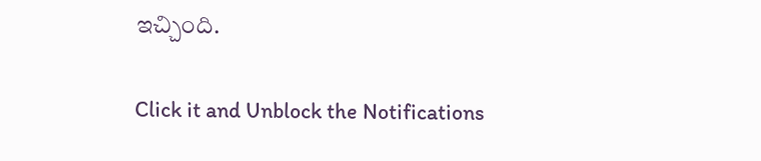ఇచ్చింది.


Click it and Unblock the Notifications